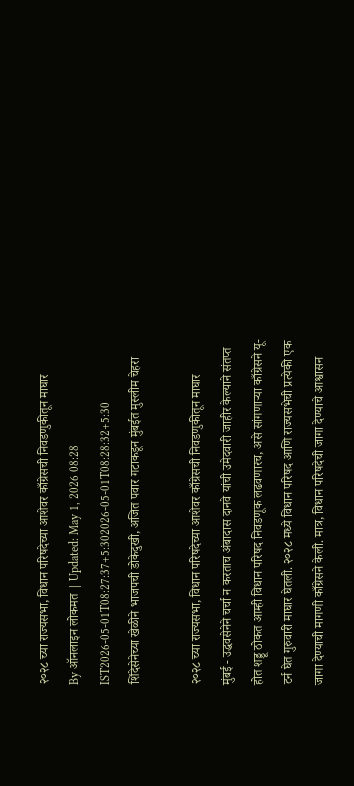२०२८ च्या राज्यसभा, विधान परिषदेच्या आशेवर काँग्रेसची निवडणुकीतून माघार
By ऑनलाइन लोकमत | Updated: May 1, 2026 08:28 IST2026-05-01T08:27:37+5:302026-05-01T08:28:32+5:30
शिंदेसेनेच्या खेळीने भाजपची डोकेदुखी, अजित पवार गटाकडून मुंबईत मुस्लीम चेहरा

२०२८ च्या राज्यसभा, विधान परिषदेच्या आशेवर काँग्रेसची निवडणुकीतून माघार
मुंबई - उद्धवसेनेने चर्चा न करताच अंबादास दानवे यांची उमेदवारी जाहीर केल्याने संतप्त होत शड्डू ठोकत आम्ही विधान परिषद निवडणूक लढवणारच, असे सांगणाऱ्या काँग्रेसने यू-टर्न घेत गुरुवारी माघार घेतली. २०२८ मध्ये विधान परिषद आणि राज्यसभेची प्रत्येकी एक जागा देण्याची मागणी काँग्रेसने केली. मात्र, विधान परिषदेची जागा देण्याचे आश्वासन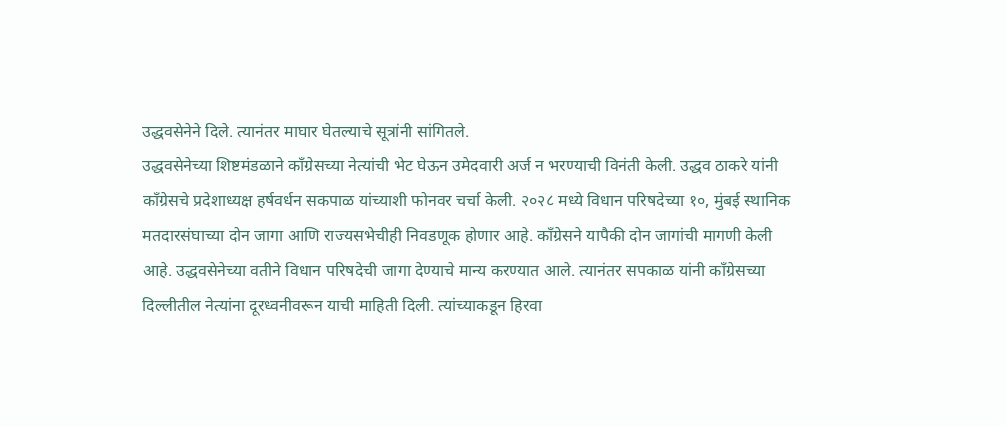उद्धवसेनेने दिले. त्यानंतर माघार घेतल्याचे सूत्रांनी सांगितले.
उद्धवसेनेच्या शिष्टमंडळाने काँग्रेसच्या नेत्यांची भेट घेऊन उमेदवारी अर्ज न भरण्याची विनंती केली. उद्धव ठाकरे यांनी काँग्रेसचे प्रदेशाध्यक्ष हर्षवर्धन सकपाळ यांच्याशी फोनवर चर्चा केली. २०२८ मध्ये विधान परिषदेच्या १०, मुंबई स्थानिक मतदारसंघाच्या दोन जागा आणि राज्यसभेचीही निवडणूक होणार आहे. काँग्रेसने यापैकी दोन जागांची मागणी केली आहे. उद्धवसेनेच्या वतीने विधान परिषदेची जागा देण्याचे मान्य करण्यात आले. त्यानंतर सपकाळ यांनी काँग्रेसच्या दिल्लीतील नेत्यांना दूरध्वनीवरून याची माहिती दिली. त्यांच्याकडून हिरवा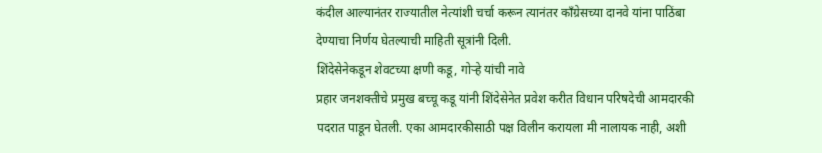कंदील आल्यानंतर राज्यातील नेत्यांशी चर्चा करून त्यानंतर काँग्रेसच्या दानवे यांना पाठिंबा देण्याचा निर्णय घेतल्याची माहिती सूत्रांनी दिली.
शिंदेसेनेकडून शेवटच्या क्षणी कडू, गोऱ्हे यांची नावे
प्रहार जनशक्तीचे प्रमुख बच्चू कडू यांनी शिंदेसेनेत प्रवेश करीत विधान परिषदेची आमदारकी पदरात पाडून घेतली. एका आमदारकीसाठी पक्ष विलीन करायला मी नालायक नाही, अशी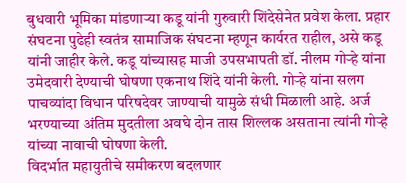बुधवारी भूमिका मांडणाऱ्या कडू यांनी गुरुवारी शिंदेसेनेत प्रवेश केला. प्रहार संघटना पुढेही स्वतंत्र सामाजिक संघटना म्हणून कार्यरत राहील, असे कडू यांनी जाहीर केले. कडू यांच्यासह माजी उपसभापती डॉ. नीलम गोऱ्हे यांना उमेदवारी देण्याची घोषणा एकनाथ शिंदे यांनी केली. गोऱ्हे यांना सलग पाचव्यांदा विधान परिषदेवर जाण्याची यामुळे संधी मिळाली आहे. अर्ज भरण्याच्या अंतिम मुदतीला अवघे दोन तास शिल्लक असताना त्यांनी गोऱ्हे यांच्या नावाची घोषणा केली.
विदर्भात महायुतीचे समीकरण बदलणार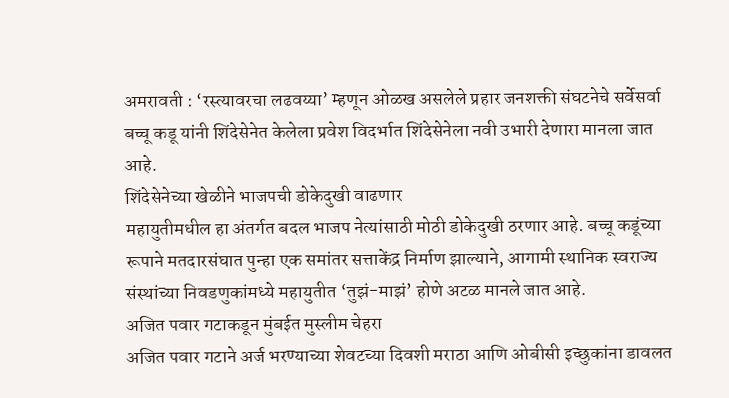अमरावती : ‘रस्त्यावरचा लढवय्या’ म्हणून ओळख असलेले प्रहार जनशक्ती संघटनेचे सर्वेसर्वा बच्चू कडू यांनी शिंदेसेनेत केलेला प्रवेश विदर्भात शिंदेसेनेला नवी उभारी देणारा मानला जात आहे.
शिंदेसेनेच्या खेळीने भाजपची डोकेदुखी वाढणार
महायुतीमधील हा अंतर्गत बदल भाजप नेत्यांसाठी मोठी डोकेदुखी ठरणार आहे. बच्चू कडूंच्या रूपाने मतदारसंघात पुन्हा एक समांतर सत्ताकेंद्र निर्माण झाल्याने, आगामी स्थानिक स्वराज्य संस्थांच्या निवडणुकांमध्ये महायुतीत ‘तुझं-माझं’ होणे अटळ मानले जात आहे.
अजित पवार गटाकडून मुंबईत मुस्लीम चेहरा
अजित पवार गटाने अर्ज भरण्याच्या शेवटच्या दिवशी मराठा आणि ओबीसी इच्छुकांना डावलत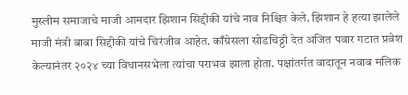मुस्लीम समाजाचे माजी आमदार झिशान सिद्दीकी यांचे नाव निश्चित केले. झिशान हे हत्या झालेले माजी मंत्री बाबा सिद्दीकी यांचे चिरंजीव आहेत. काँग्रेसला सोडचिठ्ठी देत अजित पवार गटात प्रवेश केल्यानंतर २०२४ च्या विधानसभेला त्यांचा पराभव झाला होता. पक्षांतर्गत वादातून नवाब मलिक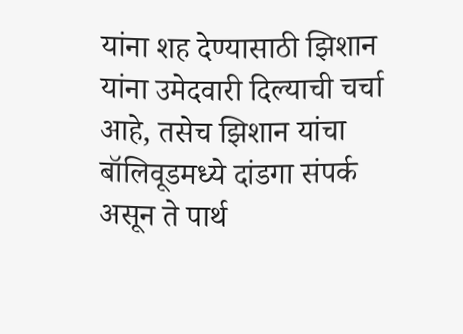यांना शह देण्यासाठी झिशान यांना उमेदवारी दिल्याची चर्चा आहे, तसेच झिशान यांचा बॉलिवूडमध्ये दांडगा संपर्क असून ते पार्थ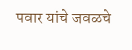पवार यांचे जवळचे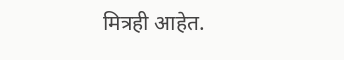मित्रही आहेत.